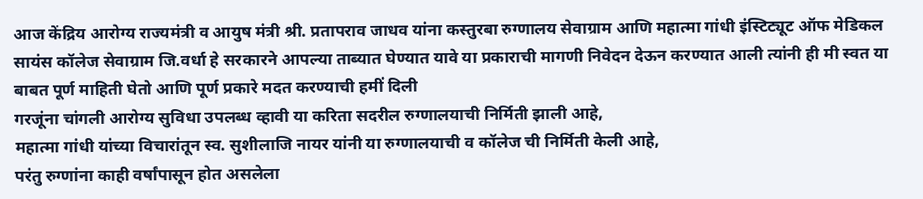आज केंद्रिय आरोग्य राज्यमंत्री व आयुष मंत्री श्री. प्रतापराव जाधव यांना कस्तुरबा रुग्णालय सेवाग्राम आणि महात्मा गांधी इंस्टिट्यूट ऑफ मेडिकल सायंस कॉलेज सेवाग्राम जि.वर्धा हे सरकारने आपल्या ताब्यात घेण्यात यावे या प्रकाराची मागणी निवेदन देऊन करण्यात आली त्यांनी ही मी स्वत या बाबत पूर्ण माहिती घेतो आणि पूर्ण प्रकारे मदत करण्याची हमीं दिली
गरजूंना चांगली आरोग्य सुविधा उपलब्ध व्हावी या करिता सदरील रुग्णालयाची निर्मिती झाली आहे,
महात्मा गांधी यांच्या विचारांतून स्व. सुशीलाजि नायर यांनी या रुग्णालयाची व कॉलेज ची निर्मिती केली आहे,
परंतु रुग्णांना काही वर्षांपासून होत असलेला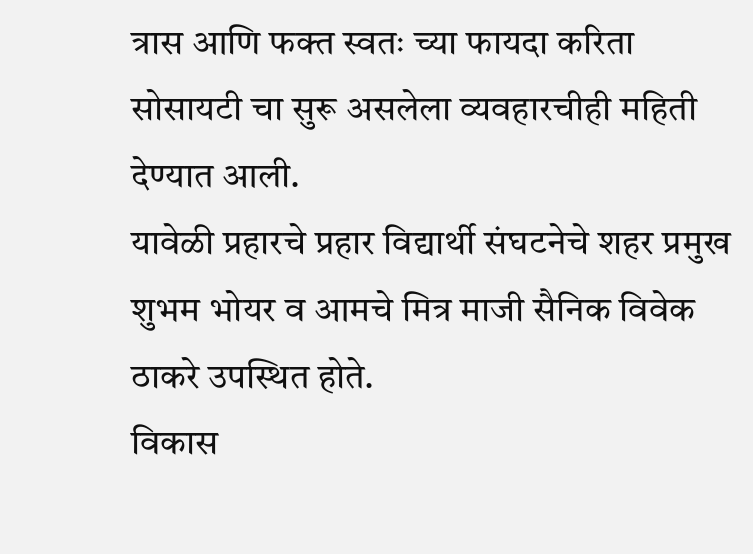त्रास आणि फक्त स्वतः च्या फायदा करिता सोसायटी चा सुरू असलेला व्यवहारचीही महिती देण्यात आली.
यावेळी प्रहारचे प्रहार विद्यार्थी संघटनेचे शहर प्रमुख शुभम भोयर व आमचे मित्र माजी सैनिक विवेक ठाकरे उपस्थित होते.
विकास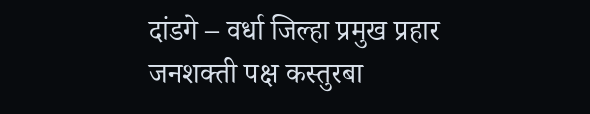दांडगे – वर्धा जिल्हा प्रमुख प्रहार जनशक्ती पक्ष कस्तुरबा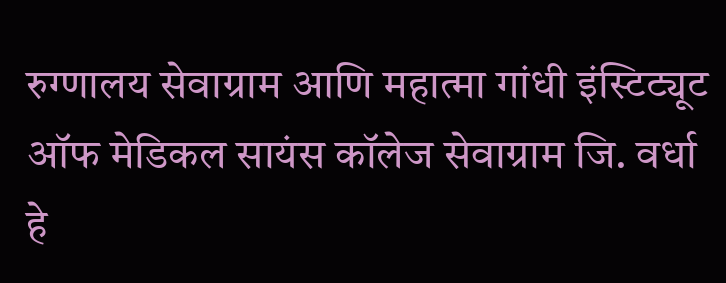रुग्णालय सेवाग्राम आणि महात्मा गांधी इंस्टिट्यूट ऑफ मेडिकल सायंस कॉलेज सेवाग्राम जि. वर्धा हे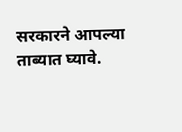सरकारने आपल्या ताब्यात घ्यावे.